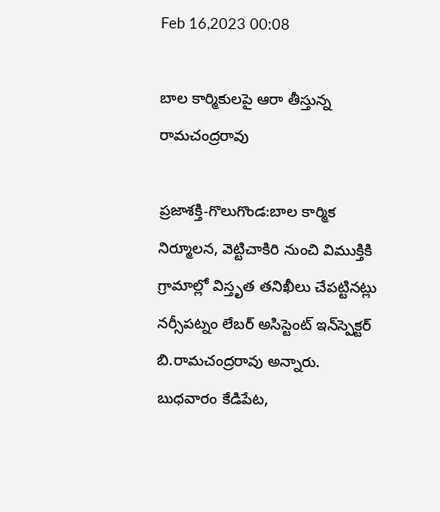Feb 16,2023 00:08

బాల కార్మికులపై ఆరా తీస్తున్న రామచంద్రరావు

ప్రజాశక్తి-గొలుగొండ:బాల కార్మిక నిర్మూలన, వెట్టిచాకిరి నుంచి విముక్తికి గ్రామాల్లో విస్తృత తనిఖీలు చేపట్టినట్లు నర్సీపట్నం లేబర్‌ అసిస్టెంట్‌ ఇన్‌స్పెక్టర్‌ బి.రామచంద్రరావు అన్నారు. బుధవారం కేడిపేట,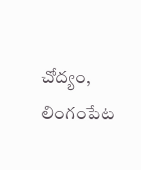చోద్యం, లింగంపేట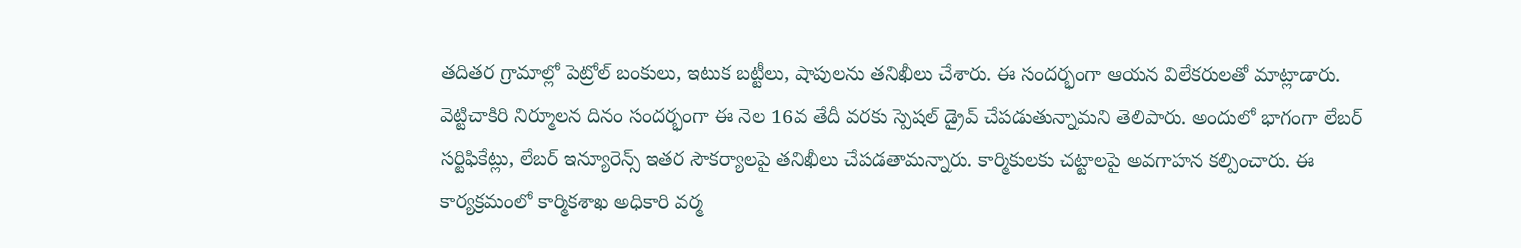తదితర గ్రామాల్లో పెట్రోల్‌ బంకులు, ఇటుక బట్టీలు, షాపులను తనిఖీలు చేశారు. ఈ సందర్భంగా ఆయన విలేకరులతో మాట్లాడారు. వెట్టిచాకిరి నిర్మూలన దినం సందర్భంగా ఈ నెల 16వ తేదీ వరకు స్పెషల్‌ డ్రైవ్‌ చేపడుతున్నామని తెలిపారు. అందులో భాగంగా లేబర్‌ సర్టిఫికేట్లు, లేబర్‌ ఇన్యూరెన్స్‌ ఇతర సౌకర్యాలపై తనిఖీలు చేపడతామన్నారు. కార్మికులకు చట్టాలపై అవగాహన కల్పించారు. ఈ కార్యక్రమంలో కార్మికశాఖ అధికారి వర్మ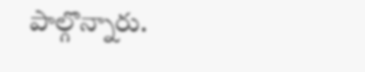పాల్గొన్నారు.